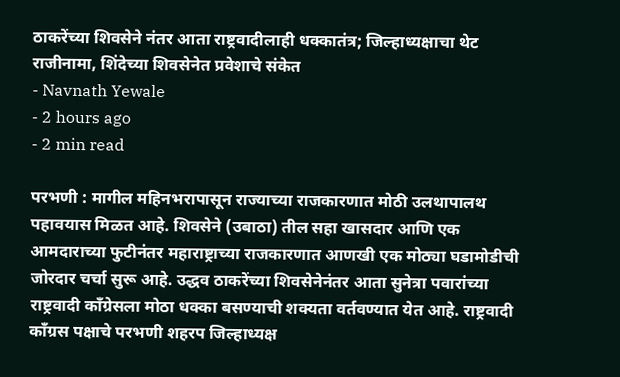ठाकरेंच्या शिवसेने नंतर आता राष्ट्रवादीलाही धक्कातंत्र; जिल्हाध्यक्षाचा थेट राजीनामा, शिंदेच्या शिवसेनेत प्रवेशाचे संकेत
- Navnath Yewale
- 2 hours ago
- 2 min read

परभणी : मागील महिनभरापासून राज्याच्या राजकारणात मोठी उलथापालथ पहावयास मिळत आहे. शिवसेने (उबाठा) तील सहा खासदार आणि एक आमदाराच्या फुटीनंतर महाराष्ट्राच्या राजकारणात आणखी एक मोठ्या घडामोडीची जोरदार चर्चा सुरू आहे. उद्धव ठाकरेंच्या शिवसेनेनंतर आता सुनेत्रा पवारांच्या राष्ट्रवादी काँग्रेसला मोठा धक्का बसण्याची शक्यता वर्तवण्यात येत आहे. राष्ट्रवादी काँग्रस पक्षाचे परभणी शहरप जिल्हाध्यक्ष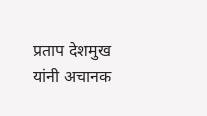प्रताप देशमुख यांनी अचानक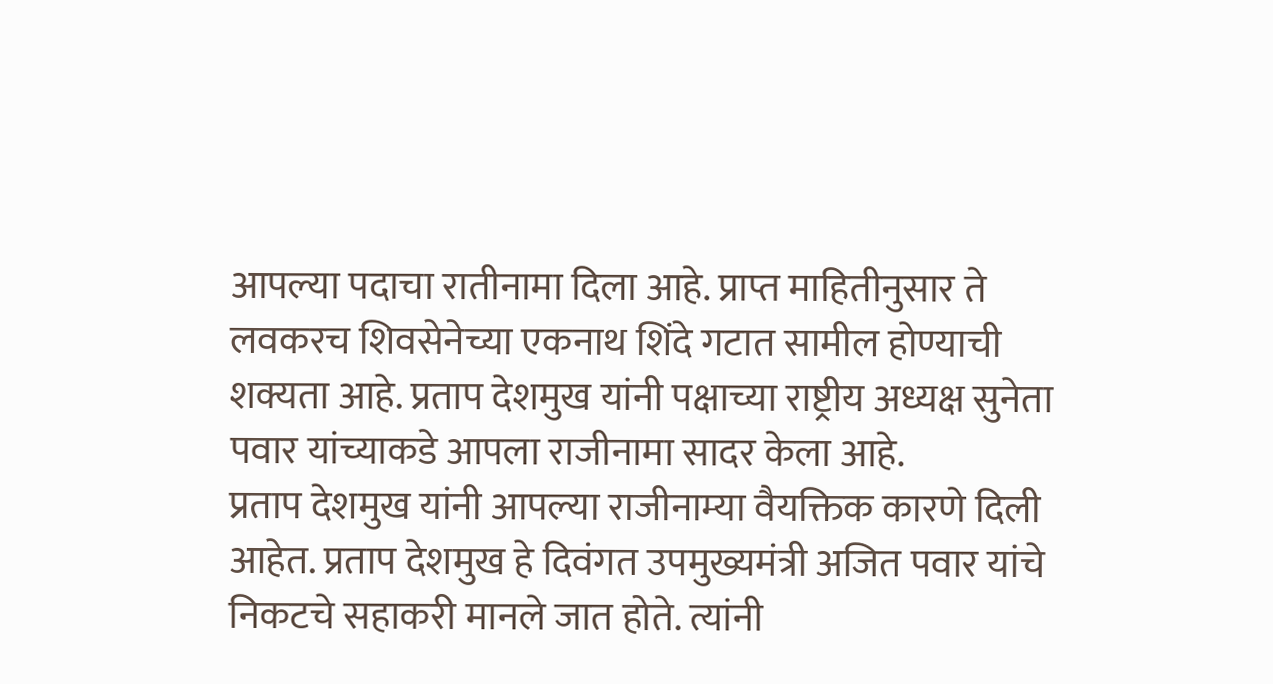आपल्या पदाचा रातीनामा दिला आहे. प्राप्त माहितीनुसार ते लवकरच शिवसेनेच्या एकनाथ शिंदे गटात सामील होण्याची शक्यता आहे. प्रताप देशमुख यांनी पक्षाच्या राष्ट्रीय अध्यक्ष सुनेता पवार यांच्याकडे आपला राजीनामा सादर केला आहे.
प्रताप देशमुख यांनी आपल्या राजीनाम्या वैयक्तिक कारणे दिली आहेत. प्रताप देशमुख हे दिवंगत उपमुख्यमंत्री अजित पवार यांचे निकटचे सहाकरी मानले जात होते. त्यांनी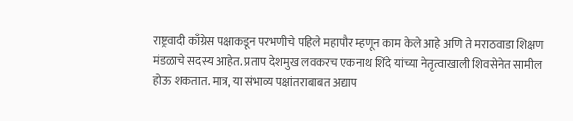राष्ट्रवादी काँग्रेस पक्षाकडून परभणीचे पहिले महापौर म्हणून काम केले आहे अणि ते मराठवाडा शिक्षण मंडळाचे सदस्य आहेत. प्रताप देशमुख लवकरच एकनाथ शिंदे यांच्या नेतृत्वाखाली शिवसेनेत सामील होऊ शकतात. मात्र, या संभाव्य पक्षांतराबाबत अद्याप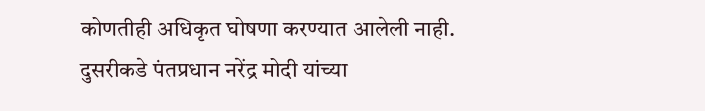कोणतीही अधिकृत घोषणा करण्यात आलेली नाही.
दुसरीकडे पंतप्रधान नरेंद्र मोदी यांच्या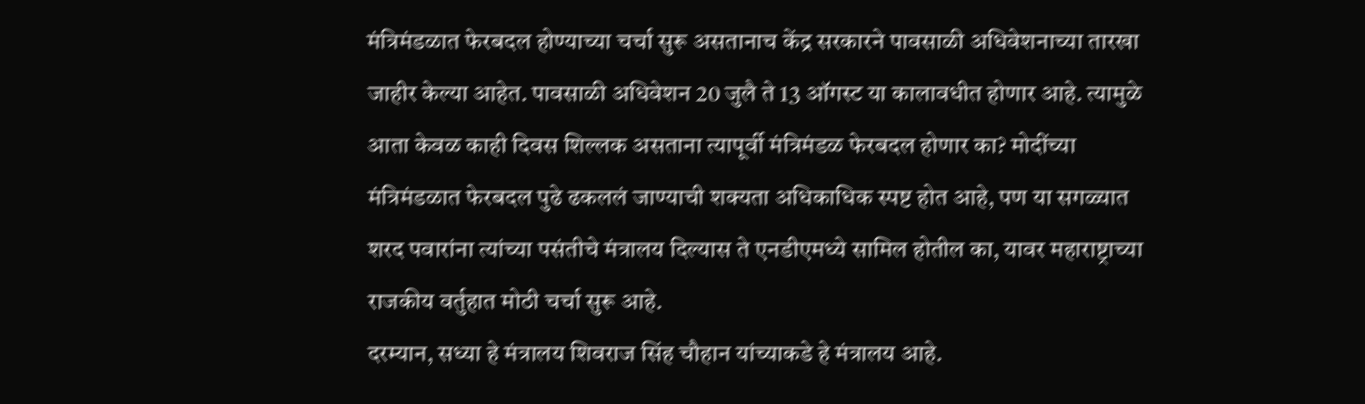मंत्रिमंडळात फेरबदल होण्याच्या चर्चा सुरू असतानाच केंद्र सरकारने पावसाळी अधिवेशनाच्या तारखा जाहीर केल्या आहेत. पावसाळी अधिवेशन 20 जुलै ते 13 ऑगस्ट या कालावधीत होणार आहे. त्यामुळे आता केवळ काही दिवस शिल्लक असताना त्यापूर्वी मंत्रिमंडळ फेरबदल होणार का? मोदींच्या मंत्रिमंडळात फेरबदल पुढे ढकललं जाण्याची शक्यता अधिकाधिक स्पष्ट होत आहे, पण या सगळ्यात शरद पवारांना त्यांच्या पसंतीचे मंत्रालय दिल्यास ते एनडीएमध्ये सामिल होतील का, यावर महाराष्ट्राच्या राजकीय वर्तुहात मोठी चर्चा सुरू आहे.
दरम्यान, सध्या हे मंत्रालय शिवराज सिंह चौहान यांच्याकडे हे मंत्रालय आहे.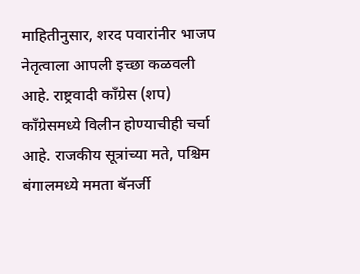माहितीनुसार, शरद पवारांनीर भाजप नेतृत्वाला आपली इच्छा कळवली आहे. राष्ट्रवादी काँग्रेस (शप) काँग्रेसमध्ये विलीन होण्याचीही चर्चा आहे. राजकीय सूत्रांच्या मते, पश्चिम बंगालमध्ये ममता बॅनर्जी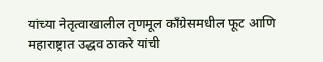यांच्या नेतृत्वाखालील तृणमूल काँग्रेसमधील फूट आणि महाराष्ट्रात उद्धव ठाकरे यांची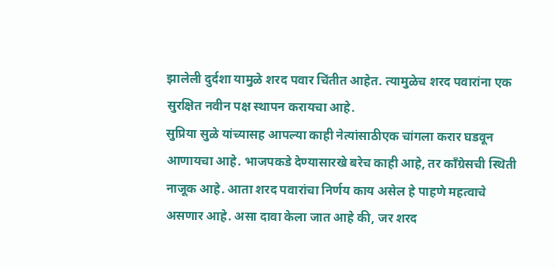झालेली दुर्दशा यामुळे शरद पवार चिंतीत आहेत. त्यामुळेच शरद पवारांना एक सुरक्षित नवीन पक्ष स्थापन करायचा आहे.
सुप्रिया सुळे यांच्यासह आपल्या काही नेत्यांसाठीएक चांगला करार घडवून आणायचा आहे. भाजपकडे देण्यासारखे बरेच काही आहे, तर काँग्रेसची स्थिती नाजूक आहे. आता शरद पवारांचा निर्णय काय असेल हे पाहणे महत्वाचे असणार आहे. असा दावा केला जात आहे की, जर शरद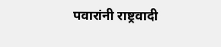पवारांनी राष्ट्रवादी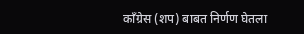काँग्रेस (शप) बाबत निर्णण घेतला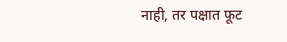नाही, तर पक्षात फूट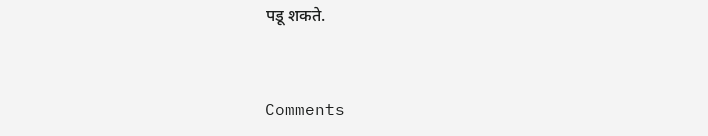पडू शकते.



Comments